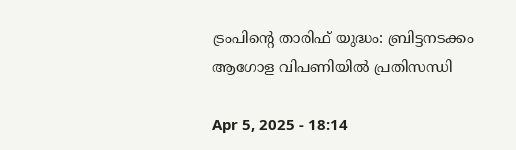ട്രംപിന്റെ താരിഫ് യുദ്ധം: ബ്രിട്ടനടക്കം ആഗോള വിപണിയിൽ പ്രതിസന്ധി

Apr 5, 2025 - 18:14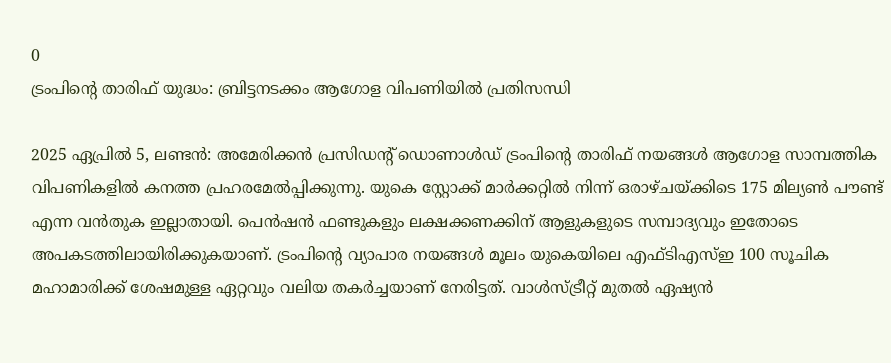0
ട്രംപിന്റെ താരിഫ് യുദ്ധം: ബ്രിട്ടനടക്കം ആഗോള വിപണിയിൽ പ്രതിസന്ധി

2025 ഏപ്രിൽ 5, ലണ്ടൻ: അമേരിക്കൻ പ്രസിഡന്റ് ഡൊണാൾഡ് ട്രംപിന്റെ താരിഫ് നയങ്ങൾ ആഗോള സാമ്പത്തിക വിപണികളിൽ കനത്ത പ്രഹരമേൽപ്പിക്കുന്നു. യുകെ സ്റ്റോക്ക് മാർക്കറ്റിൽ നിന്ന് ഒരാഴ്ചയ്ക്കിടെ 175 മില്യൺ പൗണ്ട് എന്ന വൻതുക ഇല്ലാതായി. പെൻഷൻ ഫണ്ടുകളും ലക്ഷക്കണക്കിന് ആളുകളുടെ സമ്പാദ്യവും ഇതോടെ അപകടത്തിലായിരിക്കുകയാണ്. ട്രംപിന്റെ വ്യാപാര നയങ്ങൾ മൂലം യുകെയിലെ എഫ്ടിഎസ്ഇ 100 സൂചിക മഹാമാരിക്ക് ശേഷമുള്ള ഏറ്റവും വലിയ തകർച്ചയാണ് നേരിട്ടത്. വാൾസ്ട്രീറ്റ് മുതൽ ഏഷ്യൻ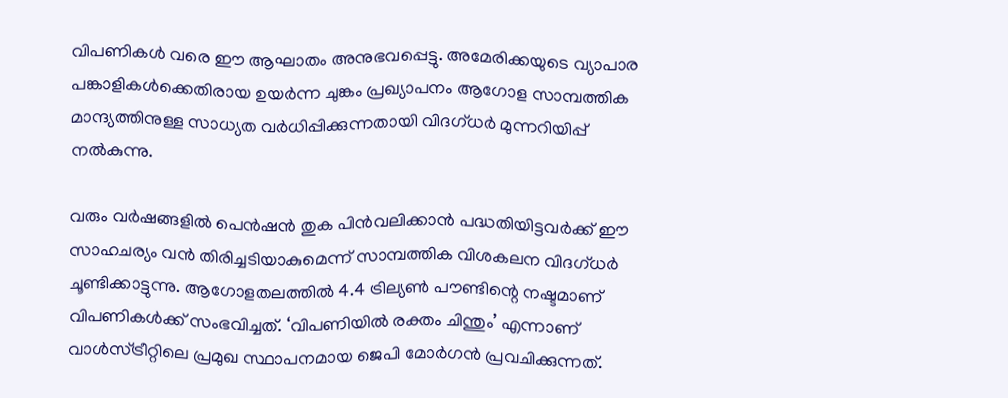വിപണികൾ വരെ ഈ ആഘാതം അനുഭവപ്പെട്ടു. അമേരിക്കയുടെ വ്യാപാര പങ്കാളികൾക്കെതിരായ ഉയർന്ന ചുങ്കം പ്രഖ്യാപനം ആഗോള സാമ്പത്തിക മാന്ദ്യത്തിനുള്ള സാധ്യത വർധിപ്പിക്കുന്നതായി വിദഗ്ധർ മുന്നറിയിപ്പ് നൽകുന്നു.

വരും വർഷങ്ങളിൽ പെൻഷൻ തുക പിൻവലിക്കാൻ പദ്ധതിയിട്ടവർക്ക് ഈ സാഹചര്യം വൻ തിരിച്ചടിയാകുമെന്ന് സാമ്പത്തിക വിശകലന വിദഗ്ധർ ചൂണ്ടിക്കാട്ടുന്നു. ആഗോളതലത്തിൽ 4.4 ട്രില്യൺ പൗണ്ടിന്റെ നഷ്ടമാണ് വിപണികൾക്ക് സംഭവിച്ചത്. ‘വിപണിയിൽ രക്തം ചിന്തും’ എന്നാണ് വാൾസ്ട്രീറ്റിലെ പ്രമുഖ സ്ഥാപനമായ ജെപി മോർഗൻ പ്രവചിക്കുന്നത്.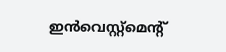ഇൻവെസ്റ്റ്മെന്റ്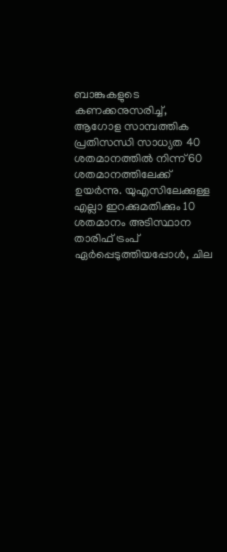ബാങ്കുകളുടെ കണക്കനുസരിച്ച്, ആഗോള സാമ്പത്തിക പ്രതിസന്ധി സാധ്യത 40 ശതമാനത്തിൽ നിന്ന് 60 ശതമാനത്തിലേക്ക് ഉയർന്നു. യുഎസിലേക്കുള്ള എല്ലാ ഇറക്കുമതിക്കും 10 ശതമാനം അടിസ്ഥാന താരിഫ് ട്രംപ് ഏർപ്പെടുത്തിയപ്പോൾ, ചില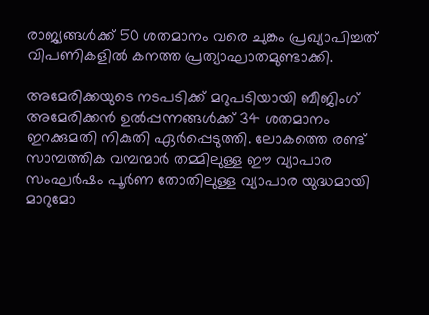രാജ്യങ്ങൾക്ക് 50 ശതമാനം വരെ ചുങ്കം പ്രഖ്യാപിച്ചത് വിപണികളിൽ കനത്ത പ്രത്യാഘാതമുണ്ടാക്കി.

അമേരിക്കയുടെ നടപടിക്ക് മറുപടിയായി ബീജിംഗ് അമേരിക്കൻ ഉൽപ്പന്നങ്ങൾക്ക് 34 ശതമാനം ഇറക്കുമതി നികുതി ഏർപ്പെടുത്തി. ലോകത്തെ രണ്ട് സാമ്പത്തിക വമ്പന്മാർ തമ്മിലുള്ള ഈ വ്യാപാര സംഘർഷം പൂർണ തോതിലുള്ള വ്യാപാര യുദ്ധമായി മാറുമോ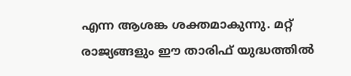എന്ന ആശങ്ക ശക്തമാകുന്നു. മറ്റ് രാജ്യങ്ങളും ഈ താരിഫ് യുദ്ധത്തിൽ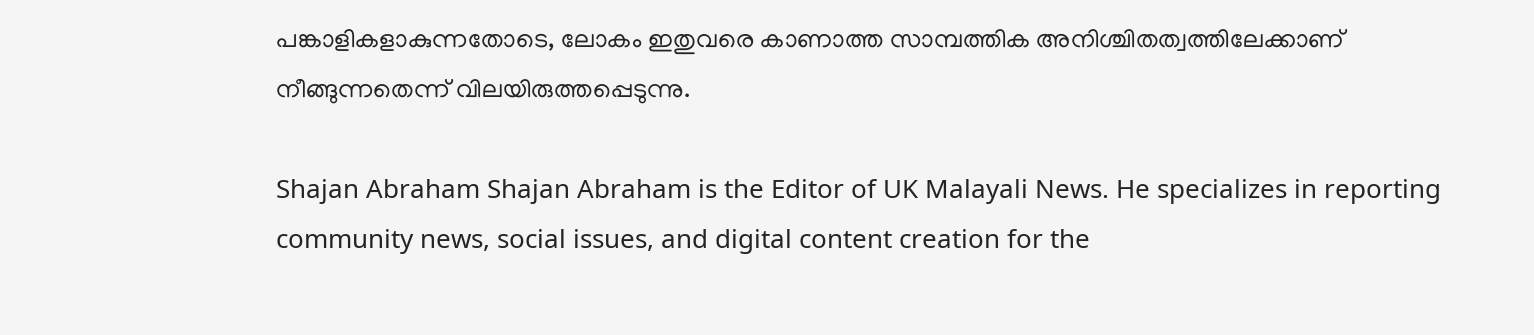പങ്കാളികളാകുന്നതോടെ, ലോകം ഇതുവരെ കാണാത്ത സാമ്പത്തിക അനിശ്ചിതത്വത്തിലേക്കാണ് നീങ്ങുന്നതെന്ന് വിലയിരുത്തപ്പെടുന്നു.

Shajan Abraham Shajan Abraham is the Editor of UK Malayali News. He specializes in reporting community news, social issues, and digital content creation for the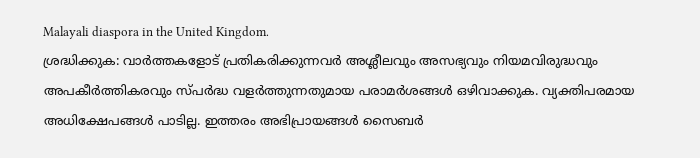Malayali diaspora in the United Kingdom.
ശ്രദ്ധിക്കുക: വാർത്തകളോട് പ്രതികരിക്കുന്നവർ അശ്ലീലവും അസഭ്യവും നിയമവിരുദ്ധവും അപകീർത്തികരവും സ്പർദ്ധ വളർത്തുന്നതുമായ പരാമർശങ്ങൾ ഒഴിവാക്കുക. വ്യക്തിപരമായ അധിക്ഷേപങ്ങൾ പാടില്ല. ഇത്തരം അഭിപ്രായങ്ങൾ സൈബർ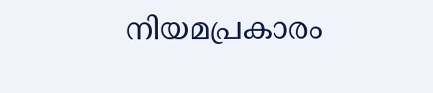നിയമപ്രകാരം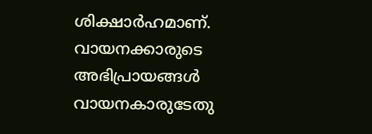ശിക്ഷാർഹമാണ്. വായനക്കാരുടെ അഭിപ്രായങ്ങൾ വായനകാരുടേതു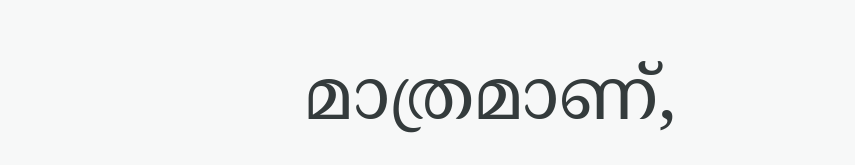മാത്രമാണ്,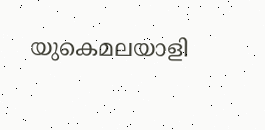യുകെമലയാളി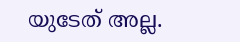യുടേത് അല്ല.